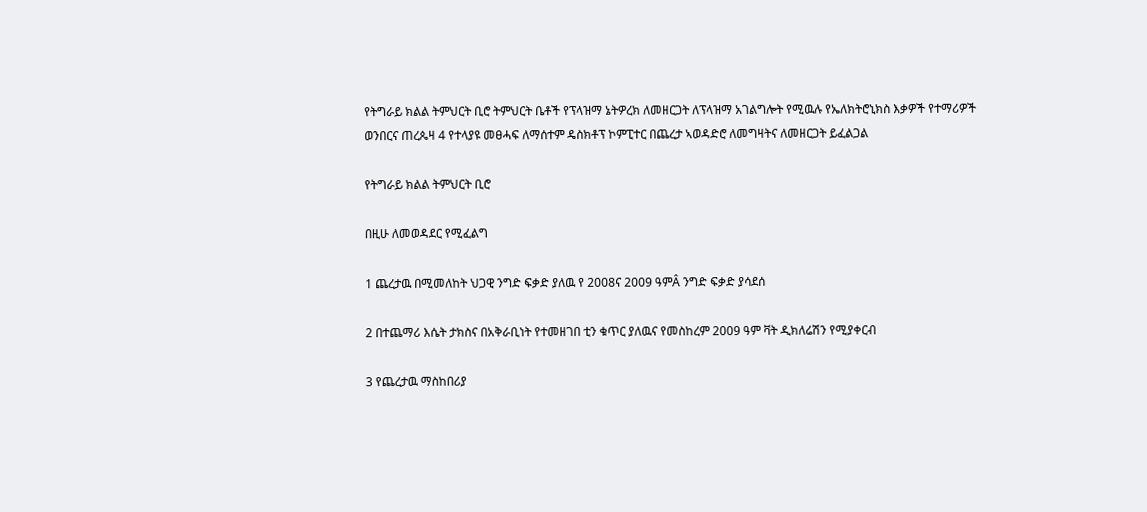የትግራይ ክልል ትምህርት ቢሮ ትምህርት ቤቶች የፕላዝማ ኔትዎረክ ለመዘርጋት ለፕላዝማ አገልግሎት የሚዉሉ የኤለክትሮኒክስ እቃዎች የተማሪዎች ወንበርና ጠረጴዛ 4 የተላያዩ መፀሓፍ ለማሰተም ዴስክቶፕ ኮምፒተር በጨረታ ኣወዳድሮ ለመግዛትና ለመዘርጋት ይፈልጋል

የትግራይ ክልል ትምህርት ቢሮ

በዚሁ ለመወዳደር የሚፈልግ

1 ጨረታዉ በሚመለከት ህጋዊ ንግድ ፍቃድ ያለዉ የ 2008ና 2009 ዓምÂ ንግድ ፍቃድ ያሳደሰ

2 በተጨማሪ እሴት ታክስና በአቅራቢነት የተመዘገበ ቲን ቁጥር ያለዉና የመስከረም 2009 ዓም ቫት ዲክለሬሽን የሚያቀርብ

3 የጨረታዉ ማስከበሪያ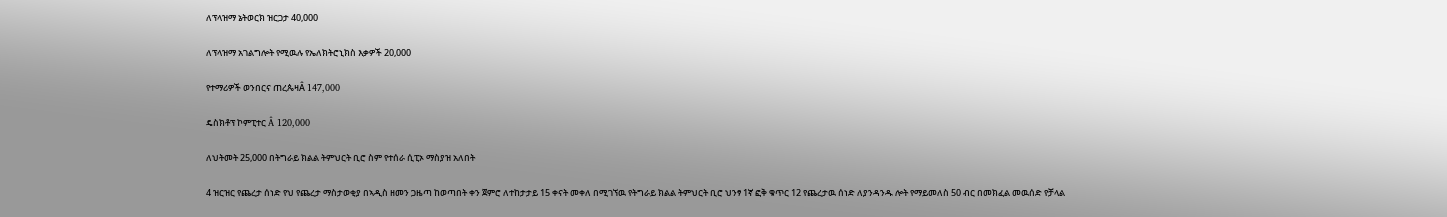ለፕላዝማ ኔትወርክ ዝርጋታ 40,000

ለፕላዝማ አገልግሎት የሚዉሉ የኤለክትሮኒክስ እቃዎች 20,000

የተማሪዎች ወንበርና ጠረጴዛÂ 147,000

ዴስክቶፕ ኮምፒተር Â 120,000

ለህትመት 25,000 በትግራይ ክልል ትምህርት ቢሮ ስም የተሰራ ሲፒኦ ማስያዝ አለበት

4 ዝርዝር የጨረታ ሰነድ የህ የጨረታ ማስታወቂያ በኣዲስ ዘመን ጋዜጣ ከወጣበት ቀን ጀምሮ ለተከታታይ 15 ቀናት መቀለ በሚገኘዉ የትግራይ ክልል ትምህርት ቢሮ ህንፃ 1ኛ ፎቅ ቁጥር 12 የጨረታዉ ሰነድ ለያንዳንዱ ሎት የማይመለስ 50 ብር በመክፈል መዉሰድ የቻላል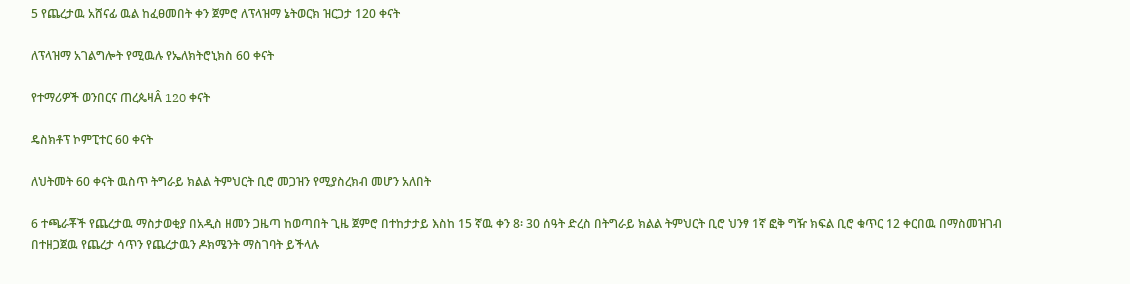5 የጨረታዉ አሸናፊ ዉል ከፈፀመበት ቀን ጀምሮ ለፕላዝማ ኔትወርክ ዝርጋታ 120 ቀናት

ለፕላዝማ አገልግሎት የሚዉሉ የኤለክትሮኒክስ 60 ቀናት

የተማሪዎች ወንበርና ጠረጴዛÂ 120 ቀናት

ዴስክቶፕ ኮምፒተር 60 ቀናት

ለህትመት 60 ቀናት ዉስጥ ትግራይ ክልል ትምህርት ቢሮ መጋዝን የሚያስረክብ መሆን አለበት

6 ተጫራቾች የጨረታዉ ማስታወቂያ በአዲስ ዘመን ጋዜጣ ከወጣበት ጊዜ ጀምሮ በተከታታይ እስከ 15 ኛዉ ቀን 8፡ 30 ሰዓት ድረስ በትግራይ ክልል ትምህርት ቢሮ ህንፃ 1ኛ ፎቅ ግዥ ክፍል ቢሮ ቁጥር 12 ቀርበዉ በማስመዝገብ በተዘጋጀዉ የጨረታ ሳጥን የጨረታዉን ዶክሜንት ማስገባት ይችላሉ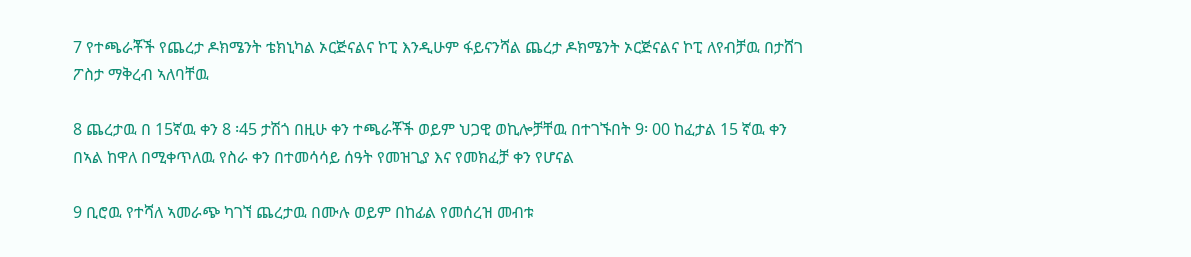7 የተጫራቾች የጨረታ ዶክሜንት ቴክኒካል ኦርጅናልና ኮፒ እንዲሁም ፋይናንሻል ጨረታ ዶክሜንት ኦርጅናልና ኮፒ ለየብቻዉ በታሸገ ፖስታ ማቅረብ ኣለባቸዉ

8 ጨረታዉ በ 15ኛዉ ቀን 8 ፡45 ታሽጎ በዚሁ ቀን ተጫራቾች ወይም ህጋዊ ወኪሎቻቸዉ በተገኙበት 9፡ 00 ከፈታል 15 ኛዉ ቀን በኣል ከዋለ በሚቀጥለዉ የስራ ቀን በተመሳሳይ ሰዓት የመዝጊያ እና የመክፈቻ ቀን የሆናል

9 ቢሮዉ የተሻለ ኣመራጭ ካገኘ ጨረታዉ በሙሉ ወይም በከፊል የመሰረዝ መብቱ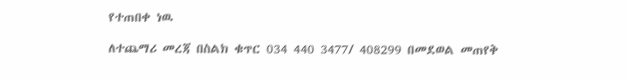የተጠበቀ ነዉ

ለተጨማሪ መረጃ በስልክ ቁጥር 034 440 3477/ 408299 በመደወል መጠየቅ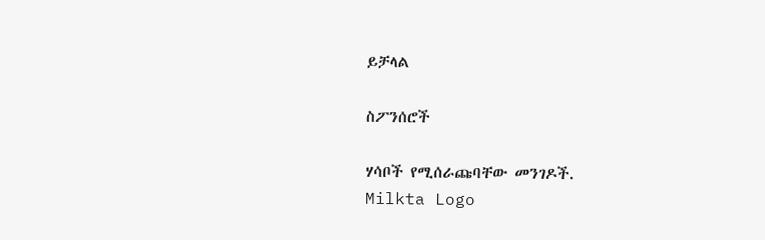ይቻላል

ስፖንሰሮች

ሃሳቦች የሚሰራጩባቸው መንገዶች.
Milkta Logo